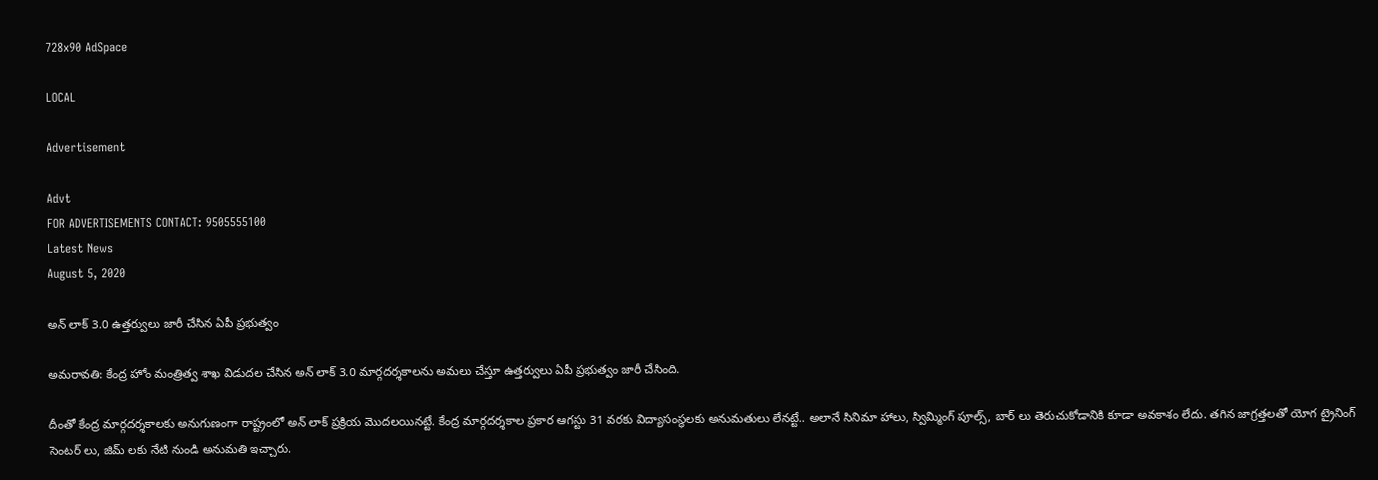728x90 AdSpace

LOCAL

Advertisement

Advt
FOR ADVERTISEMENTS CONTACT: 9505555100
Latest News
August 5, 2020

అన్ లాక్ 3.0 ఉత్తర్వులు జారీ చేసిన ఏపీ ప్రభుత్వం

అమరావతి: కేంద్ర హోం మంత్రిత్వ శాఖ విడుదల చేసిన అన్ లాక్ 3.0 మార్గదర్శకాలను అమలు చేస్తూ ఉత్తర్వులు ఏపీ ప్రభుత్వం జారీ చేసింది.

దీంతో కేంద్ర మార్గదర్శకాలకు అనుగుణంగా రాష్ట్రంలో అన్ లాక్ ప్రక్రియ మొదలయినట్టే. కేంద్ర మార్గదర్శకాల ప్రకార ఆగస్టు 31 వరకు విద్యాసంస్థలకు అనుమతులు లేనట్టే.. అలానే సినిమా హాలు, స్విమ్మింగ్ పూల్స్, బార్ లు తెరుచుకోడానికి కూడా అవకాశం లేదు. తగిన జాగ్రత్తలతో యోగ ట్రైనింగ్ సెంటర్ లు, జిమ్ లకు నేటి నుండి అనుమతి ఇచ్చారు.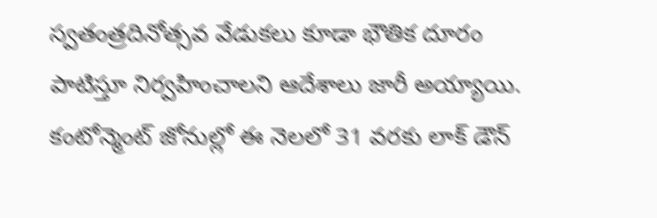స్వతంత్రదినోత్సవ వేడుకలు కూడా భౌతిక దూరం పాటిస్తూ నిర్వహించాలని ఆదేశాలు జారీ అయ్యాయి. కంటోన్మెంట్ జోనుల్లో ఈ నెలలో 31 వరకు లాక్ డౌన్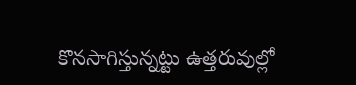కొనసాగిస్తున్నట్టు ఉత్తరువుల్లో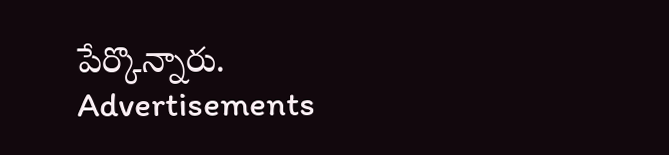పేర్కొన్నారు.
Advertisements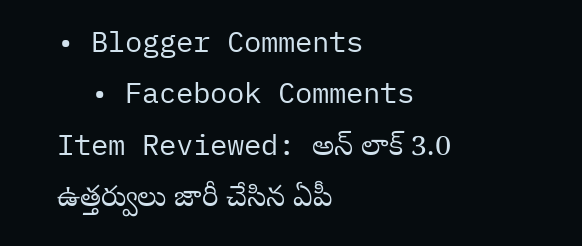• Blogger Comments
  • Facebook Comments
Item Reviewed: అన్ లాక్ 3.0 ఉత్తర్వులు జారీ చేసిన ఏపీ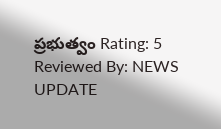ప్రభుత్వం Rating: 5 Reviewed By: NEWS UPDATE